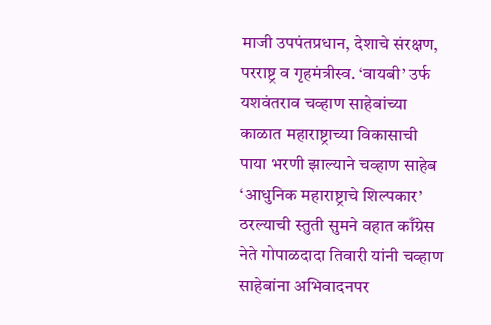माजी उपपंतप्रधान, देशाचे संरक्षण, परराष्ट्र व गृहमंत्रीस्व. ‘वायबी’ उर्फ यशवंतराव चव्हाण साहेबांच्या काळात महाराष्ट्राच्या विकासाची पाया भरणी झाल्याने चव्हाण साहेब ‘आधुनिक महाराष्ट्राचे शिल्पकार’ ठरल्याची स्तुती सुमने वहात काँग्रेस नेते गोपाळदादा तिवारी यांनी चव्हाण साहेबांना अभिवादनपर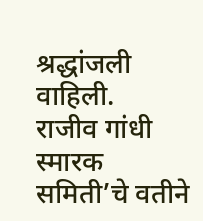श्रद्धांजली वाहिली.
राजीव गांधी स्मारक समिती’चे वतीने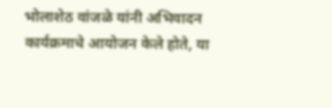भोलाशेठ वांजळे यांनी अभिवादन कार्यक्रमाचे आयोजन केले होते, या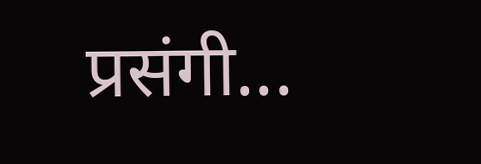प्रसंगी...